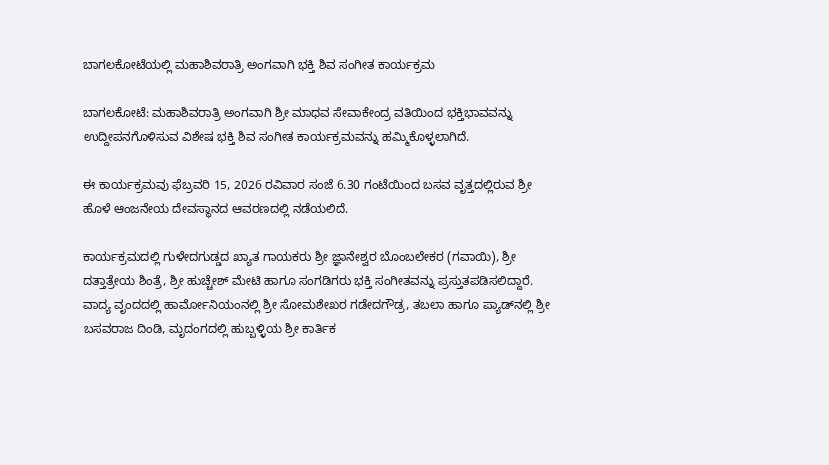ಬಾಗಲಕೋಟೆಯಲ್ಲಿ ಮಹಾಶಿವರಾತ್ರಿ ಅಂಗವಾಗಿ ಭಕ್ತಿ ಶಿವ ಸಂಗೀತ ಕಾರ್ಯಕ್ರಮ

ಬಾಗಲಕೋಟೆ: ಮಹಾಶಿವರಾತ್ರಿ ಅಂಗವಾಗಿ ಶ್ರೀ ಮಾಧವ ಸೇವಾಕೇಂದ್ರ ವತಿಯಿಂದ ಭಕ್ತಿಭಾವವನ್ನು ಉದ್ದೀಪನಗೊಳಿಸುವ ವಿಶೇಷ ಭಕ್ತಿ ಶಿವ ಸಂಗೀತ ಕಾರ್ಯಕ್ರಮವನ್ನು ಹಮ್ಮಿಕೊಳ್ಳಲಾಗಿದೆ.

ಈ ಕಾರ್ಯಕ್ರಮವು ಫೆಬ್ರವರಿ 15, 2026 ರವಿವಾರ ಸಂಜೆ 6.30 ಗಂಟೆಯಿಂದ ಬಸವ ವೃತ್ತದಲ್ಲಿರುವ ಶ್ರೀ ಹೊಳೆ ಆಂಜನೇಯ ದೇವಸ್ಥಾನದ ಆವರಣದಲ್ಲಿ ನಡೆಯಲಿದೆ.

ಕಾರ್ಯಕ್ರಮದಲ್ಲಿ ಗುಳೇದಗುಡ್ಡದ ಖ್ಯಾತ ಗಾಯಕರು ಶ್ರೀ ಜ್ಞಾನೇಶ್ವರ ಬೊಂಬಲೇಕರ (ಗವಾಯಿ), ಶ್ರೀ ದತ್ತಾತ್ರೇಯ ಶಿಂತ್ರೆ, ಶ್ರೀ ಹುಚ್ಚೇಶ್ ಮೇಟಿ ಹಾಗೂ ಸಂಗಡಿಗರು ಭಕ್ತಿ ಸಂಗೀತವನ್ನು ಪ್ರಸ್ತುತಪಡಿಸಲಿದ್ದಾರೆ. ವಾದ್ಯ ವೃಂದದಲ್ಲಿ ಹಾರ್ಮೋನಿಯಂನಲ್ಲಿ ಶ್ರೀ ಸೋಮಶೇಖರ ಗಡೇದಗೌಡ್ರ, ತಬಲಾ ಹಾಗೂ ಪ್ಯಾಡ್‌ನಲ್ಲಿ ಶ್ರೀ ಬಸವರಾಜ ದಿಂಡಿ, ಮೃದಂಗದಲ್ಲಿ ಹುಬ್ಬಳ್ಳಿಯ ಶ್ರೀ ಕಾರ್ತಿಕ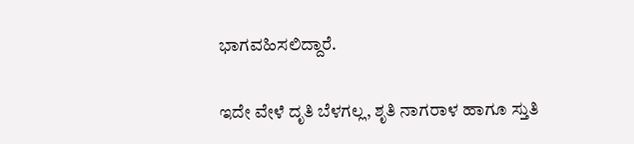ಭಾಗವಹಿಸಲಿದ್ದಾರೆ.

ಇದೇ ವೇಳೆ ದೃತಿ ಬೆಳಗಲ್ಲ, ಶೃತಿ ನಾಗರಾಳ ಹಾಗೂ ಸ್ತುತಿ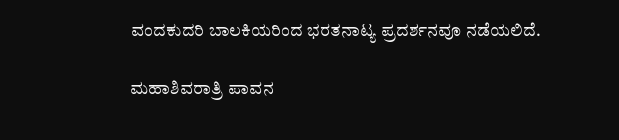ವಂದಕುದರಿ ಬಾಲಕಿಯರಿಂದ ಭರತನಾಟ್ಯ ಪ್ರದರ್ಶನವೂ ನಡೆಯಲಿದೆ.

ಮಹಾಶಿವರಾತ್ರಿ ಪಾವನ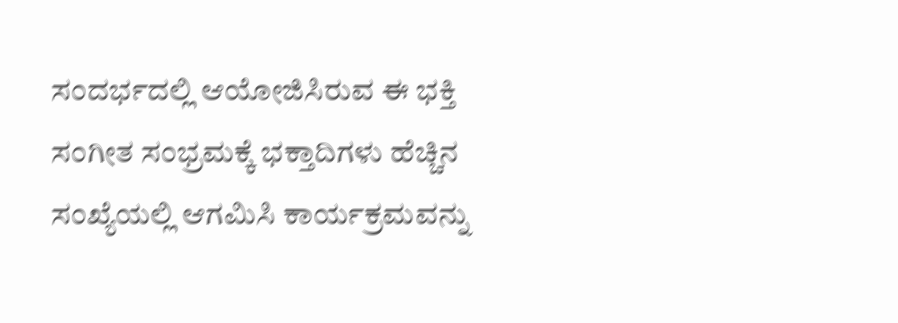ಸಂದರ್ಭದಲ್ಲಿ ಆಯೋಜಿಸಿರುವ ಈ ಭಕ್ತಿ ಸಂಗೀತ ಸಂಭ್ರಮಕ್ಕೆ ಭಕ್ತಾದಿಗಳು ಹೆಚ್ಚಿನ ಸಂಖ್ಯೆಯಲ್ಲಿ ಆಗಮಿಸಿ ಕಾರ್ಯಕ್ರಮವನ್ನು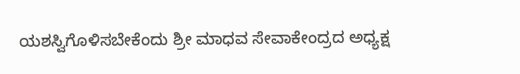ಯಶಸ್ವಿಗೊಳಿಸಬೇಕೆಂದು ಶ್ರೀ ಮಾಧವ ಸೇವಾಕೇಂದ್ರದ ಅಧ್ಯಕ್ಷ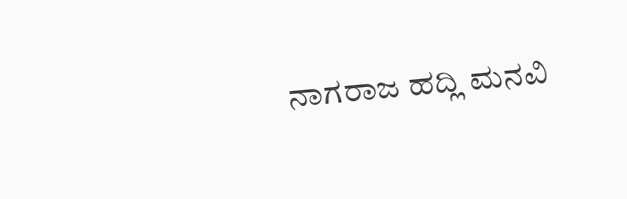ನಾಗರಾಜ ಹದ್ಲಿ ಮನವಿ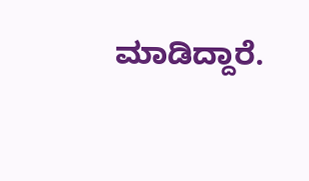ಮಾಡಿದ್ದಾರೆ.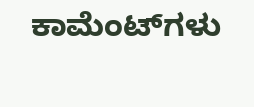ಕಾಮೆಂಟ್‌ಗಳು